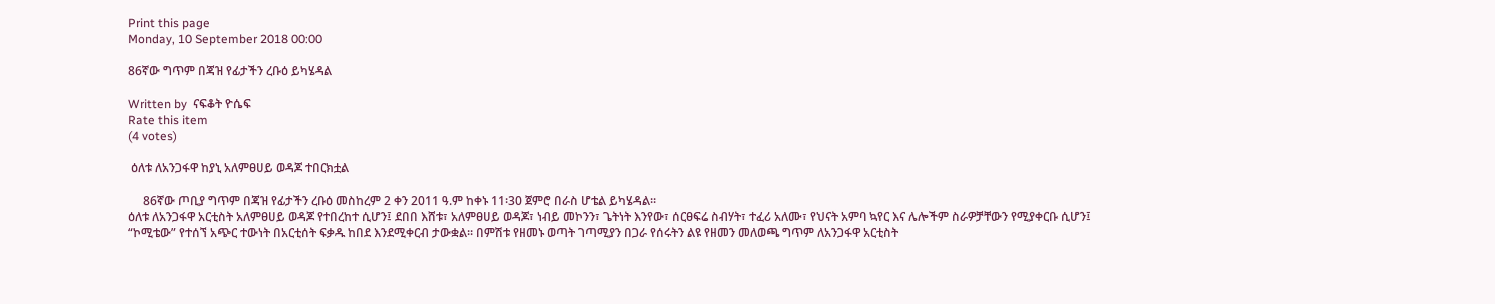Print this page
Monday, 10 September 2018 00:00

86ኛው ግጥም በጃዝ የፊታችን ረቡዕ ይካሄዳል

Written by  ናፍቆት ዮሴፍ
Rate this item
(4 votes)

 ዕለቱ ለአንጋፋዋ ከያኒ አለምፀሀይ ወዳጆ ተበርክቷል

     86ኛው ጦቢያ ግጥም በጃዝ የፊታችን ረቡዕ መስከረም 2 ቀን 2011 ዓ.ም ከቀኑ 11፡30 ጀምሮ በራስ ሆቴል ይካሄዳል፡፡
ዕለቱ ለአንጋፋዋ አርቲስት አለምፀሀይ ወዳጆ የተበረከተ ሲሆን፤ ደበበ እሸቱ፣ አለምፀሀይ ወዳጆ፣ ነብይ መኮንን፣ ጌትነት እንየው፣ ሰርፀፍሬ ስብሃት፣ ተፈሪ አለሙ፣ የህናት አምባ ኳየር እና ሌሎችም ስራዎቻቸውን የሚያቀርቡ ሲሆን፤ “ኮሚቴው” የተሰኘ አጭር ተውነት በአርቲሰት ፍቃዱ ከበደ እንደሚቀርብ ታውቋል፡፡ በምሽቱ የዘመኑ ወጣት ገጣሚያን በጋራ የሰሩትን ልዩ የዘመን መለወጫ ግጥም ለአንጋፋዋ አርቲስት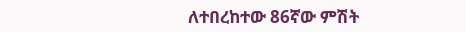ለተበረከተው 86ኛው ምሽት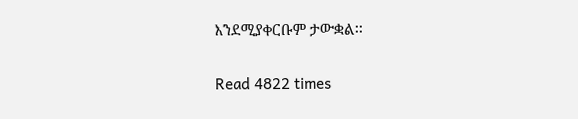እንደሚያቀርቡም ታውቋል፡፡


Read 4822 times